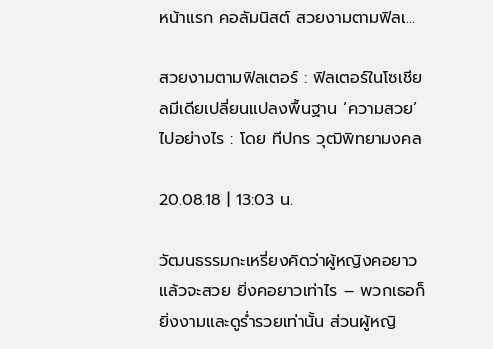หน้าแรก คอลัมนิสต์ สวยงามตามฟิลเ...

สวยงามตามฟิลเตอร์ : ฟิลเตอร์ในโซเชียลมีเดียเปลี่ยนแปลงพื้นฐาน ‘ความสวย’ ไปอย่างไร : โดย ทีปกร วุฒิพิทยามงคล

20.08.18 | 13:03 น.

วัฒนธรรมกะเหรี่ยงคิดว่าผู้หญิงคอยาวแล้วจะสวย ยิ่งคอยาวเท่าไร – พวกเธอก็ยิ่งงามและดูร่ำรวยเท่านั้น ส่วนผู้หญิ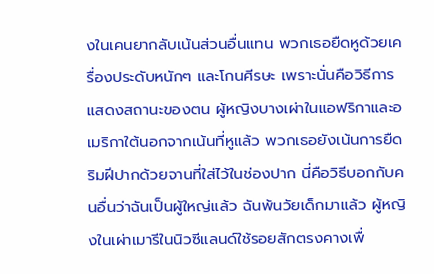งในเคนยากลับเน้นส่วนอื่นแทน พวกเธอยืดหูด้วยเครื่องประดับหนักๆ และโกนศีรษะ เพราะนั่นคือวิธีการแสดงสถานะของตน ผู้หญิงบางเผ่าในแอฟริกาและอเมริกาใต้นอกจากเน้นที่หูแล้ว พวกเธอยังเน้นการยืดริมฝีปากด้วยจานที่ใส่ไว้ในช่องปาก นี่คือวิธีบอกกับคนอื่นว่าฉันเป็นผู้ใหญ่แล้ว ฉันพ้นวัยเด็กมาแล้ว ผู้หญิงในเผ่าเมารีในนิวซีแลนด์ใช้รอยสักตรงคางเพื่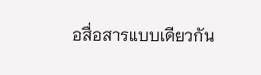อสื่อสารแบบเดียวกัน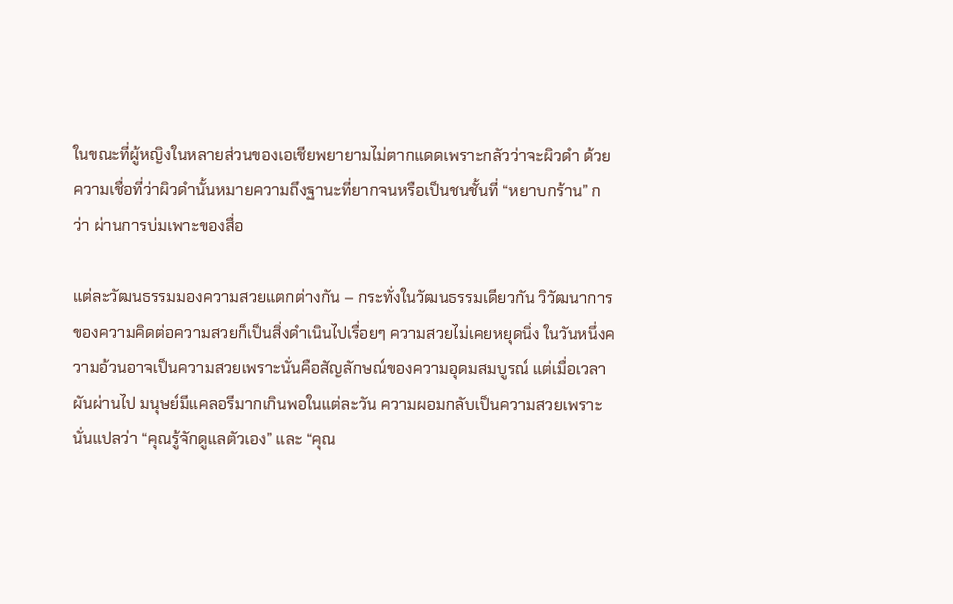ในขณะที่ผู้หญิงในหลายส่วนของเอเชียพยายามไม่ตากแดดเพราะกลัวว่าจะผิวดำ ด้วยความเชื่อที่ว่าผิวดำนั้นหมายความถึงฐานะที่ยากจนหรือเป็นชนชั้นที่ “หยาบกร้าน” กว่า ผ่านการบ่มเพาะของสื่อ

แต่ละวัฒนธรรมมองความสวยแตกต่างกัน – กระทั่งในวัฒนธรรมเดียวกัน วิวัฒนาการของความคิดต่อความสวยก็เป็นสิ่งดำเนินไปเรื่อยๆ ความสวยไม่เคยหยุดนิ่ง ในวันหนึ่งความอ้วนอาจเป็นความสวยเพราะนั่นคือสัญลักษณ์ของความอุดมสมบูรณ์ แต่เมื่อเวลาผันผ่านไป มนุษย์มีแคลอรีมากเกินพอในแต่ละวัน ความผอมกลับเป็นความสวยเพราะนั่นแปลว่า “คุณรู้จักดูแลตัวเอง” และ “คุณ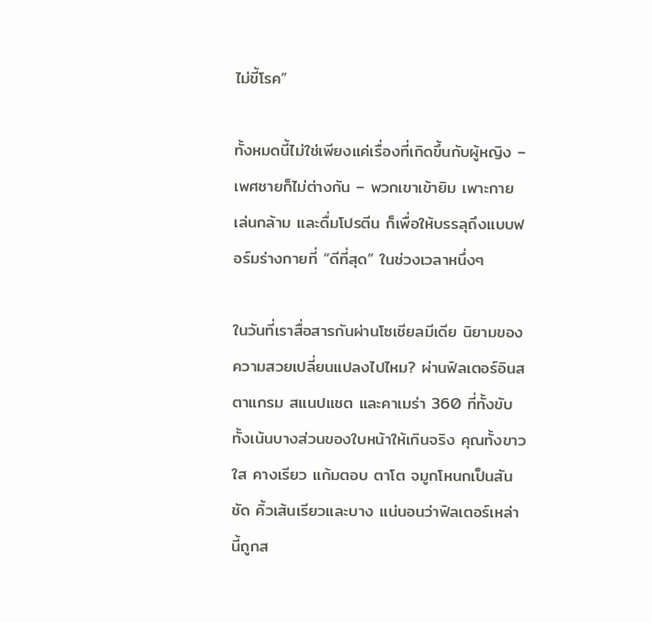ไม่ขี้โรค”

ทั้งหมดนี้ไม่ใช่เพียงแค่เรื่องที่เกิดขึ้นกับผู้หญิง – เพศชายก็ไม่ต่างกัน – พวกเขาเข้ายิม เพาะกาย เล่นกล้าม และดื่มโปรตีน ก็เพื่อให้บรรลุถึงแบบฟอร์มร่างกายที่ “ดีที่สุด” ในช่วงเวลาหนึ่งๆ

ในวันที่เราสื่อสารกันผ่านโซเชียลมีเดีย นิยามของความสวยเปลี่ยนแปลงไปไหม? ผ่านฟิลเตอร์อินสตาแกรม สแนปแชต และคาเมร่า 360 ที่ทั้งขับทั้งเน้นบางส่วนของใบหน้าให้เกินจริง คุณทั้งขาว ใส คางเรียว แก้มตอบ ตาโต จมูกโหนกเป็นสันชัด คิ้วเส้นเรียวและบาง แน่นอนว่าฟิลเตอร์เหล่านี้ถูกส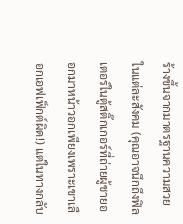ร้างขึ้นจากมาตรฐานความสวยในแต่ละสังคม (คุณอาจนึกถึงฟิลเตอร์ในตู้สติ๊กเกอร์ที่ถ่ายผู้ชายออกมาหน้าวอกเพียงเพราะเขาเลือกเอฟเฟ็กต์ผิด!) แต่ในทางกลับ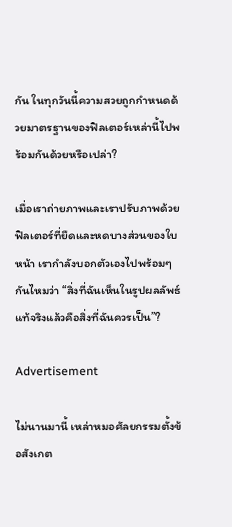กัน ในทุกวันนี้ความสวยถูกกำหนดด้วยมาตรฐานของฟิลเตอร์เหล่านี้ไปพร้อมกันด้วยหรือเปล่า?

เมื่อเราถ่ายภาพและเราปรับภาพด้วยฟิลเตอร์ที่ยืดและหดบางส่วนของใบหน้า เรากำลังบอกตัวเองไปพร้อมๆ กันไหมว่า “สิ่งที่ฉันเห็นในรูปผลลัพธ์แท้จริงแล้วคือสิ่งที่ฉันควรเป็น”?

Advertisement

ไม่นานมานี้ เหล่าหมอศัลยกรรมตั้งข้อสังเกต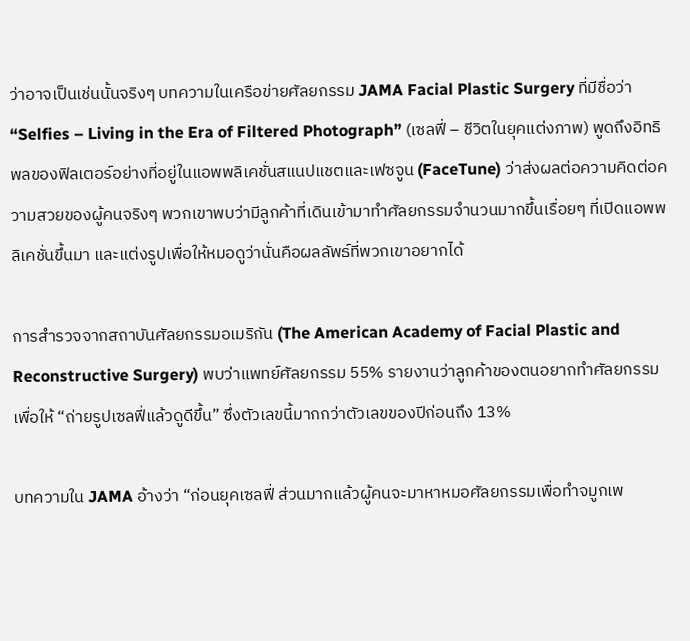ว่าอาจเป็นเช่นนั้นจริงๆ บทความในเครือข่ายศัลยกรรม JAMA Facial Plastic Surgery ที่มีชื่อว่า “Selfies – Living in the Era of Filtered Photograph” (เซลฟี่ – ชีวิตในยุคแต่งภาพ) พูดถึงอิทธิพลของฟิลเตอร์อย่างที่อยู่ในแอพพลิเคชั่นสแนปแชตและเฟซจูน (FaceTune) ว่าส่งผลต่อความคิดต่อความสวยของผู้คนจริงๆ พวกเขาพบว่ามีลูกค้าที่เดินเข้ามาทำศัลยกรรมจำนวนมากขึ้นเรื่อยๆ ที่เปิดแอพพลิเคชั่นขึ้นมา และแต่งรูปเพื่อให้หมอดูว่านั่นคือผลลัพธ์ที่พวกเขาอยากได้

การสำรวจจากสถาบันศัลยกรรมอเมริกัน (The American Academy of Facial Plastic and Reconstructive Surgery) พบว่าแพทย์ศัลยกรรม 55% รายงานว่าลูกค้าของตนอยากทำศัลยกรรมเพื่อให้ “ถ่ายรูปเซลฟี่แล้วดูดีขึ้น” ซึ่งตัวเลขนี้มากกว่าตัวเลขของปีก่อนถึง 13%

บทความใน JAMA อ้างว่า “ก่อนยุคเซลฟี่ ส่วนมากแล้วผู้คนจะมาหาหมอศัลยกรรมเพื่อทำจมูกเพ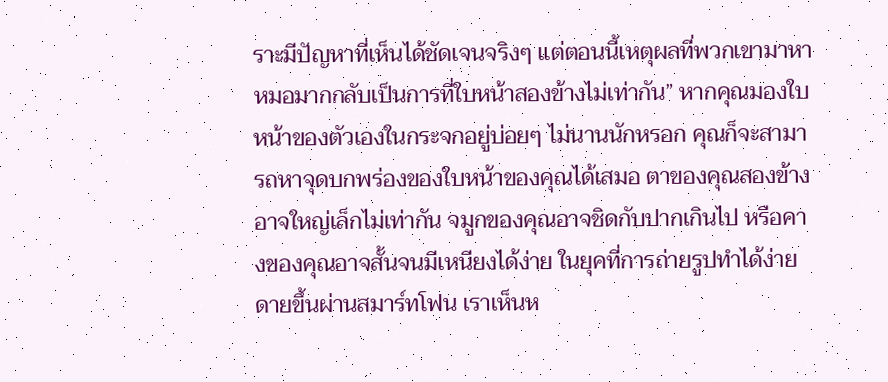ราะมีปัญหาที่เห็นได้ชัดเจนจริงๆ แต่ตอนนี้เหตุผลที่พวกเขามาหาหมอมากกลับเป็นการที่ใบหน้าสองข้างไม่เท่ากัน” หากคุณมองใบหน้าของตัวเองในกระจกอยู่บ่อยๆ ไม่นานนักหรอก คุณก็จะสามารถหาจุดบกพร่องของใบหน้าของคุณได้เสมอ ตาของคุณสองข้างอาจใหญ่เล็กไม่เท่ากัน จมูกของคุณอาจชิดกับปากเกินไป หรือคางของคุณอาจสั้นจนมีเหนียงได้ง่าย ในยุคที่การถ่ายรูปทำได้ง่ายดายขึ้นผ่านสมาร์ทโฟน เราเห็นห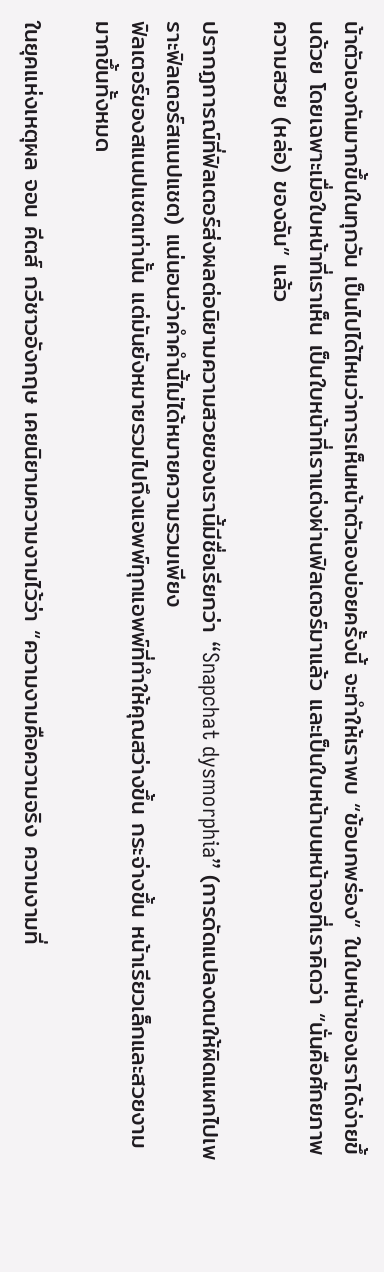น้าตัวเองกันมากขึ้นในทุกวัน เป็นไปได้ไหมว่าการเห็นหน้าตัวเองบ่อยครั้งนี้ จะทำให้เราพบ “ข้อบกพร่อง” ในใบหน้าของเราได้ง่ายขึ้นด้วย โดยเฉพาะเมื่อใบหน้าที่เราเห็น เป็นใบหน้าที่เราแต่งผ่านฟิลเตอร์มาแล้ว และเป็นใบหน้าบนหน้าจอที่เราคิดว่า “นั่นคือศักยภาพความสวย (หล่อ) ของฉัน” แล้ว

ปรากฏการณ์ที่ฟิลเตอร์ส่งผลต่อนิยามความสวยของเรานี้มีชื่อเรียกว่า “Snapchat dysmorphia” (การดัดแปลงตนให้ผิดแผกไปเพราะฟิลเตอร์สแนปแชต) แน่นอนว่าคำคำนี้ไม่ได้หมายความรวมเพียง
ฟิลเตอร์ของสแนปแชตเท่านั้น แต่มันยังหมายรวมไปถึงแอพพ์ทุกแอพพ์ที่ทำให้คุณสว่างขึ้น กระจ่างขึ้น หน้าเรียวเล็กและสวยงามมากขึ้นทั้งหมด

ในยุคแห่งเหตุผล จอน คีตส์ กวีชาวอังกฤษ เคยนิยามความงามไว้ว่า “ความงามคือความจริง ความงามที่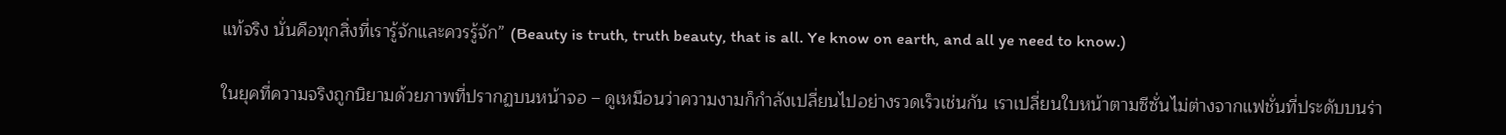แท้จริง นั่นคือทุกสิ่งที่เรารู้จักและควรรู้จัก” (Beauty is truth, truth beauty, that is all. Ye know on earth, and all ye need to know.)

ในยุคที่ความจริงถูกนิยามด้วยภาพที่ปรากฏบนหน้าจอ – ดูเหมือนว่าความงามก็กำลังเปลี่ยนไปอย่างรวดเร็วเช่นกัน เราเปลี่ยนใบหน้าตามซีซั่นไม่ต่างจากแฟชั่นที่ประดับบนร่า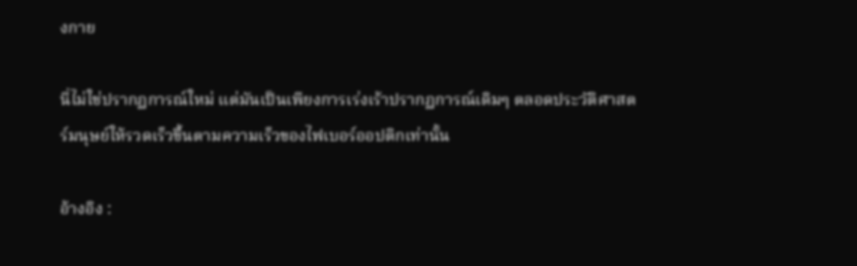งกาย

นี่ไม่ใช่ปรากฏการณ์ใหม่ แต่มันเป็นเพียงการเร่งเร้าปรากฏการณ์เดิมๆ ตลอดประวัติศาสตร์มนุษย์ให้รวดเร็วขึ้นตามความเร็วของไฟเบอร์ออปติกเท่านั้น

อ้างอิง :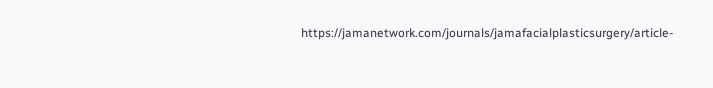https://jamanetwork.com/journals/jamafacialplasticsurgery/article-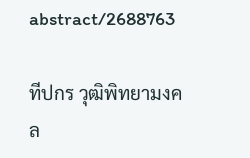abstract/2688763

ทีปกร วุฒิพิทยามงคล